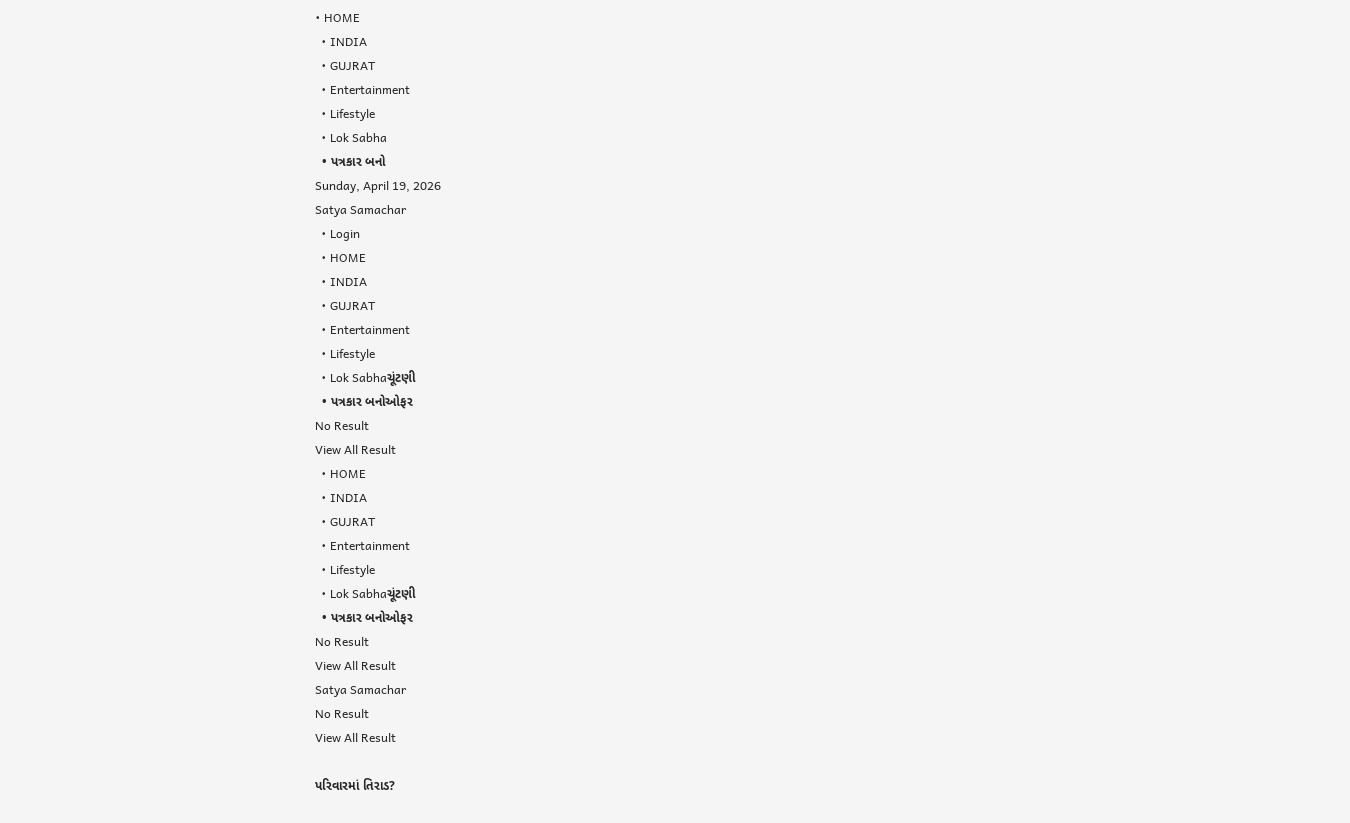• HOME
  • INDIA
  • GUJRAT
  • Entertainment
  • Lifestyle
  • Lok Sabha
  • પત્રકાર બનો
Sunday, April 19, 2026
Satya Samachar
  • Login
  • HOME
  • INDIA
  • GUJRAT
  • Entertainment
  • Lifestyle
  • Lok Sabhaચૂંટણી
  • પત્રકાર બનોઓફર
No Result
View All Result
  • HOME
  • INDIA
  • GUJRAT
  • Entertainment
  • Lifestyle
  • Lok Sabhaચૂંટણી
  • પત્રકાર બનોઓફર
No Result
View All Result
Satya Samachar
No Result
View All Result

પરિવારમાં તિરાડ?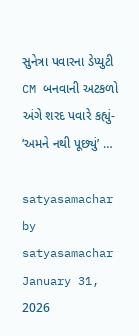સુનેત્રા પવારના ડેપ્યુટી CM બનવાની અટકળો અંગે શરદ પવારે કહ્યું- ‘અમને નથી પૂછ્યું’ …

satyasamachar by satyasamachar
January 31, 2026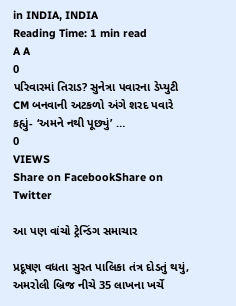in INDIA, INDIA
Reading Time: 1 min read
A A
0
પરિવારમાં તિરાડ? સુનેત્રા પવારના ડેપ્યુટી CM બનવાની અટકળો અંગે શરદ પવારે કહ્યું- ‘અમને નથી પૂછ્યું’ …
0
VIEWS
Share on FacebookShare on Twitter

આ પણ વાંચો ટ્રેન્ડિંગ સમાચાર

પ્રદૂષણ વધતા સુરત પાલિકા તંત્ર દોડતું થયું, અમરોલી બ્રિજ નીચે 35 લાખના ખર્ચે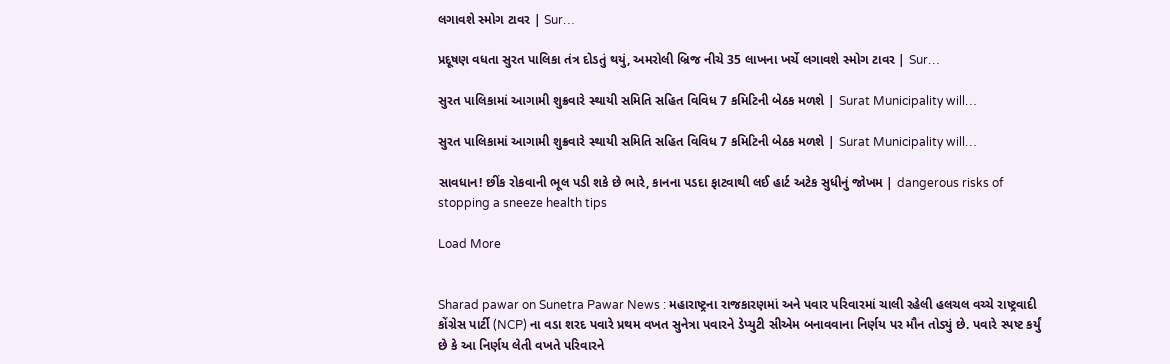લગાવશે સ્મોગ ટાવર | Sur…

પ્રદૂષણ વધતા સુરત પાલિકા તંત્ર દોડતું થયું, અમરોલી બ્રિજ નીચે 35 લાખના ખર્ચે લગાવશે સ્મોગ ટાવર | Sur…

સુરત પાલિકામાં આગામી શુક્રવારે સ્થાયી સમિતિ સહિત વિવિધ 7 કમિટિની બેઠક મળશે | Surat Municipality will…

સુરત પાલિકામાં આગામી શુક્રવારે સ્થાયી સમિતિ સહિત વિવિધ 7 કમિટિની બેઠક મળશે | Surat Municipality will…

સાવધાન! છીંક રોકવાની ભૂલ પડી શકે છે ભારે, કાનના પડદા ફાટવાથી લઈ હાર્ટ અટેક સુધીનું જોખમ | dangerous risks of stopping a sneeze health tips

Load More


Sharad pawar on Sunetra Pawar News : મહારાષ્ટ્રના રાજકારણમાં અને પવાર પરિવારમાં ચાલી રહેલી હલચલ વચ્ચે રાષ્ટ્રવાદી કોંગ્રેસ પાર્ટી (NCP) ના વડા શરદ પવારે પ્રથમ વખત સુનેત્રા પવારને ડેપ્યુટી સીએમ બનાવવાના નિર્ણય પર મૌન તોડ્યું છે. પવારે સ્પષ્ટ કર્યું છે કે આ નિર્ણય લેતી વખતે પરિવારને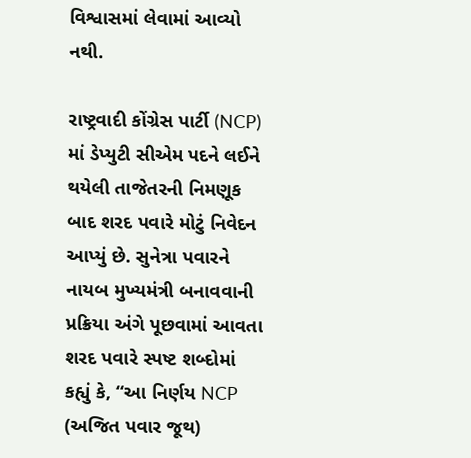વિશ્વાસમાં લેવામાં આવ્યો નથી.

રાષ્ટ્રવાદી કોંગ્રેસ પાર્ટી (NCP) માં ડેપ્યુટી સીએમ પદને લઈને થયેલી તાજેતરની નિમણૂક બાદ શરદ પવારે મોટું નિવેદન આપ્યું છે. સુનેત્રા પવારને નાયબ મુખ્યમંત્રી બનાવવાની પ્રક્રિયા અંગે પૂછવામાં આવતા શરદ પવારે સ્પષ્ટ શબ્દોમાં કહ્યું કે, “આ નિર્ણય NCP (અજિત પવાર જૂથ)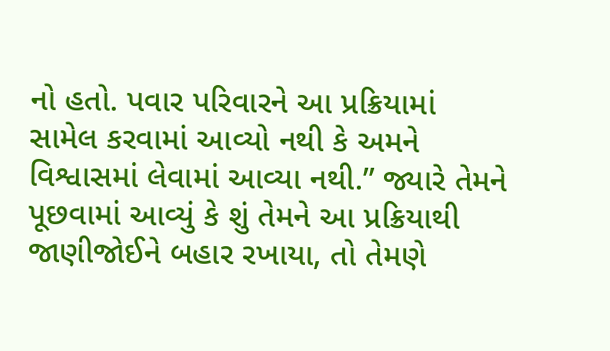નો હતો. પવાર પરિવારને આ પ્રક્રિયામાં સામેલ કરવામાં આવ્યો નથી કે અમને વિશ્વાસમાં લેવામાં આવ્યા નથી.” જ્યારે તેમને પૂછવામાં આવ્યું કે શું તેમને આ પ્રક્રિયાથી જાણીજોઈને બહાર રખાયા, તો તેમણે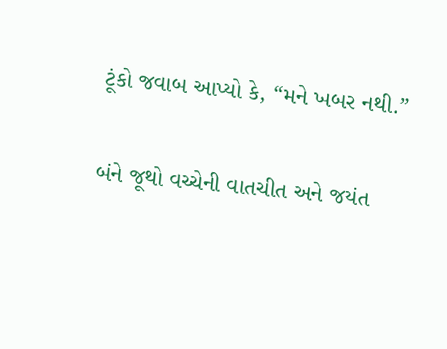ટૂંકો જવાબ આપ્યો કે, “મને ખબર નથી.”

બંને જૂથો વચ્ચેની વાતચીત અને જયંત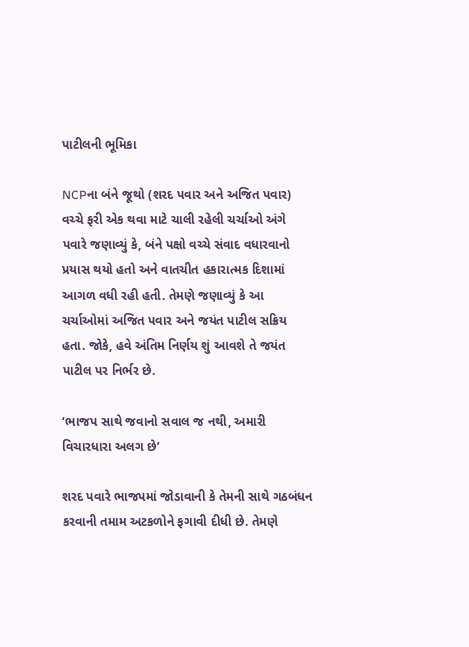પાટીલની ભૂમિકા

NCPના બંને જૂથો (શરદ પવાર અને અજિત પવાર) વચ્ચે ફરી એક થવા માટે ચાલી રહેલી ચર્ચાઓ અંગે પવારે જણાવ્યું કે, બંને પક્ષો વચ્ચે સંવાદ વધારવાનો પ્રયાસ થયો હતો અને વાતચીત હકારાત્મક દિશામાં આગળ વધી રહી હતી. તેમણે જણાવ્યું કે આ ચર્ચાઓમાં અજિત પવાર અને જયંત પાટીલ સક્રિય હતા. જોકે, હવે અંતિમ નિર્ણય શું આવશે તે જયંત પાટીલ પર નિર્ભર છે.

‘ભાજપ સાથે જવાનો સવાલ જ નથી, અમારી વિચારધારા અલગ છે’

શરદ પવારે ભાજપમાં જોડાવાની કે તેમની સાથે ગઠબંધન કરવાની તમામ અટકળોને ફગાવી દીધી છે. તેમણે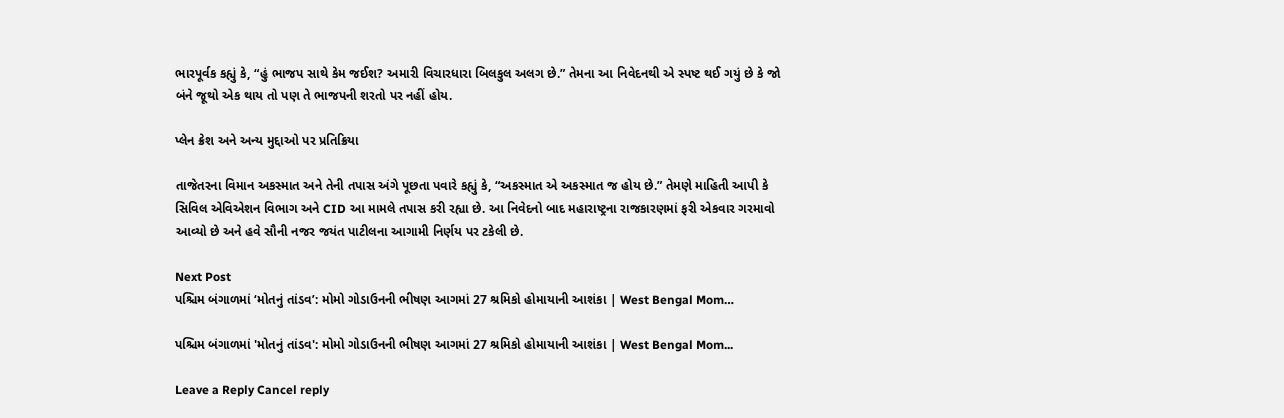ભારપૂર્વક કહ્યું કે, “હું ભાજપ સાથે કેમ જઈશ? અમારી વિચારધારા બિલકુલ અલગ છે.” તેમના આ નિવેદનથી એ સ્પષ્ટ થઈ ગયું છે કે જો બંને જૂથો એક થાય તો પણ તે ભાજપની શરતો પર નહીં હોય.

પ્લેન ક્રેશ અને અન્ય મુદ્દાઓ પર પ્રતિક્રિયા

તાજેતરના વિમાન અકસ્માત અને તેની તપાસ અંગે પૂછતા પવારે કહ્યું કે, “અકસ્માત એ અકસ્માત જ હોય છે.” તેમણે માહિતી આપી કે સિવિલ એવિએશન વિભાગ અને CID આ મામલે તપાસ કરી રહ્યા છે. આ નિવેદનો બાદ મહારાષ્ટ્રના રાજકારણમાં ફરી એકવાર ગરમાવો આવ્યો છે અને હવે સૌની નજર જયંત પાટીલના આગામી નિર્ણય પર ટકેલી છે.

Next Post
પશ્ચિમ બંગાળમાં ‘મોતનું તાંડવ’: મોમો ગોડાઉનની ભીષણ આગમાં 27 શ્રમિકો હોમાયાની આશંકા | West Bengal Mom…

પશ્ચિમ બંગાળમાં 'મોતનું તાંડવ': મોમો ગોડાઉનની ભીષણ આગમાં 27 શ્રમિકો હોમાયાની આશંકા | West Bengal Mom...

Leave a Reply Cancel reply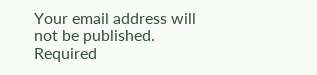Your email address will not be published. Required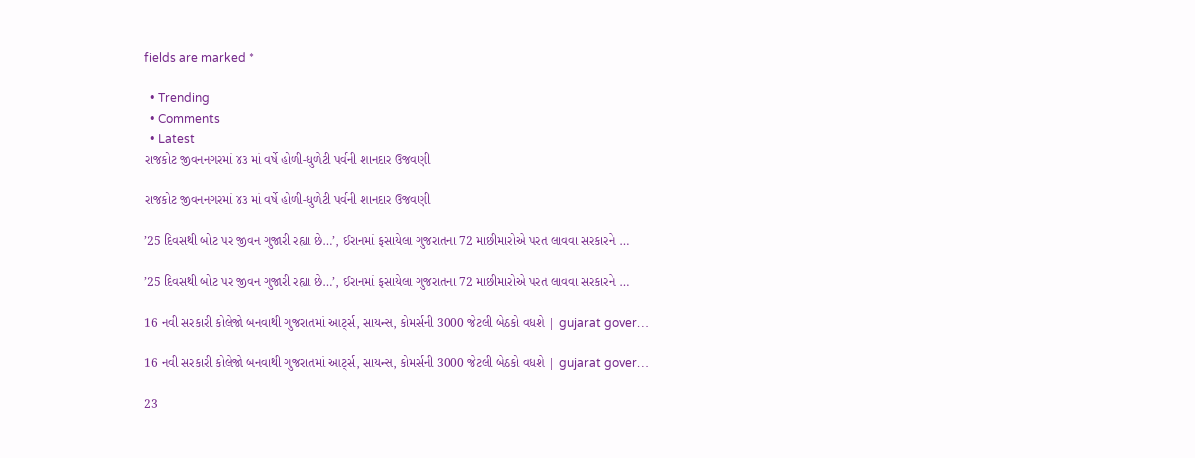fields are marked *

  • Trending
  • Comments
  • Latest
રાજકોટ જીવનનગરમાં ૪૩ માં વર્ષે હોળી-ધુળેટી પર્વની શાનદાર ઉજવણી

રાજકોટ જીવનનગરમાં ૪૩ માં વર્ષે હોળી-ધુળેટી પર્વની શાનદાર ઉજવણી

’25 દિવસથી બોટ પર જીવન ગુજારી રહ્યા છે…’, ઈરાનમાં ફસાયેલા ગુજરાતના 72 માછીમારોએ પરત લાવવા સરકારને …

’25 દિવસથી બોટ પર જીવન ગુજારી રહ્યા છે…’, ઈરાનમાં ફસાયેલા ગુજરાતના 72 માછીમારોએ પરત લાવવા સરકારને …

16 નવી સરકારી કોલેજો બનવાથી ગુજરાતમાં આર્ટ્સ, સાયન્સ, કોમર્સની 3000 જેટલી બેઠકો વધશે | gujarat gover…

16 નવી સરકારી કોલેજો બનવાથી ગુજરાતમાં આર્ટ્સ, સાયન્સ, કોમર્સની 3000 જેટલી બેઠકો વધશે | gujarat gover…

23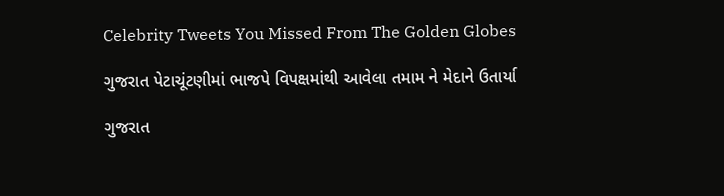Celebrity Tweets You Missed From The Golden Globes

ગુજરાત પેટાચૂંટણીમાં ભાજપે વિપક્ષમાંથી આવેલા તમામ ને મેદાને ઉતાર્યા

ગુજરાત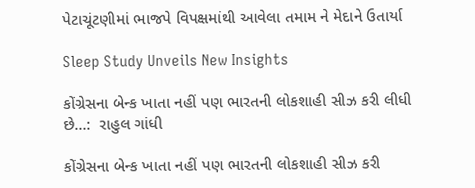પેટાચૂંટણીમાં ભાજપે વિપક્ષમાંથી આવેલા તમામ ને મેદાને ઉતાર્યા

Sleep Study Unveils New Insights

કોંગ્રેસના બેન્ક ખાતા નહીં પણ ભારતની લોકશાહી સીઝ કરી લીધી છે…:  રાહુલ ગાંધી

કોંગ્રેસના બેન્ક ખાતા નહીં પણ ભારતની લોકશાહી સીઝ કરી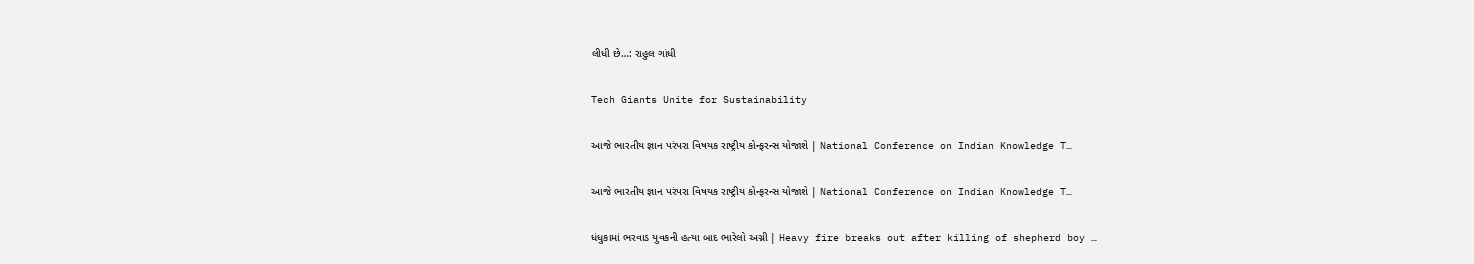લીધી છે…: રાહુલ ગાંધી

Tech Giants Unite for Sustainability

આજે ભારતીય જ્ઞાન પરંપરા વિષયક રાષ્ટ્રીય કોન્ફરન્સ યોજાશે | National Conference on Indian Knowledge T…

આજે ભારતીય જ્ઞાન પરંપરા વિષયક રાષ્ટ્રીય કોન્ફરન્સ યોજાશે | National Conference on Indian Knowledge T…

ધંધુકામાં ભરવાડ યુવકની હત્યા બાદ ભારેલો અગ્ની | Heavy fire breaks out after killing of shepherd boy …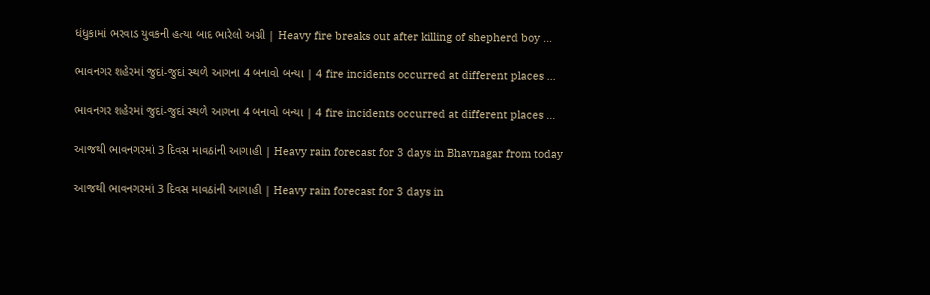ધંધુકામાં ભરવાડ યુવકની હત્યા બાદ ભારેલો અગ્ની | Heavy fire breaks out after killing of shepherd boy …

ભાવનગર શહેરમાં જુદાં-જુદાં સ્થળે આગના 4 બનાવો બન્યા | 4 fire incidents occurred at different places …

ભાવનગર શહેરમાં જુદાં-જુદાં સ્થળે આગના 4 બનાવો બન્યા | 4 fire incidents occurred at different places …

આજથી ભાવનગરમાં 3 દિવસ માવઠાંની આગાહી | Heavy rain forecast for 3 days in Bhavnagar from today

આજથી ભાવનગરમાં 3 દિવસ માવઠાંની આગાહી | Heavy rain forecast for 3 days in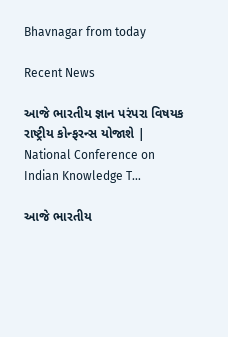Bhavnagar from today

Recent News

આજે ભારતીય જ્ઞાન પરંપરા વિષયક રાષ્ટ્રીય કોન્ફરન્સ યોજાશે | National Conference on Indian Knowledge T…

આજે ભારતીય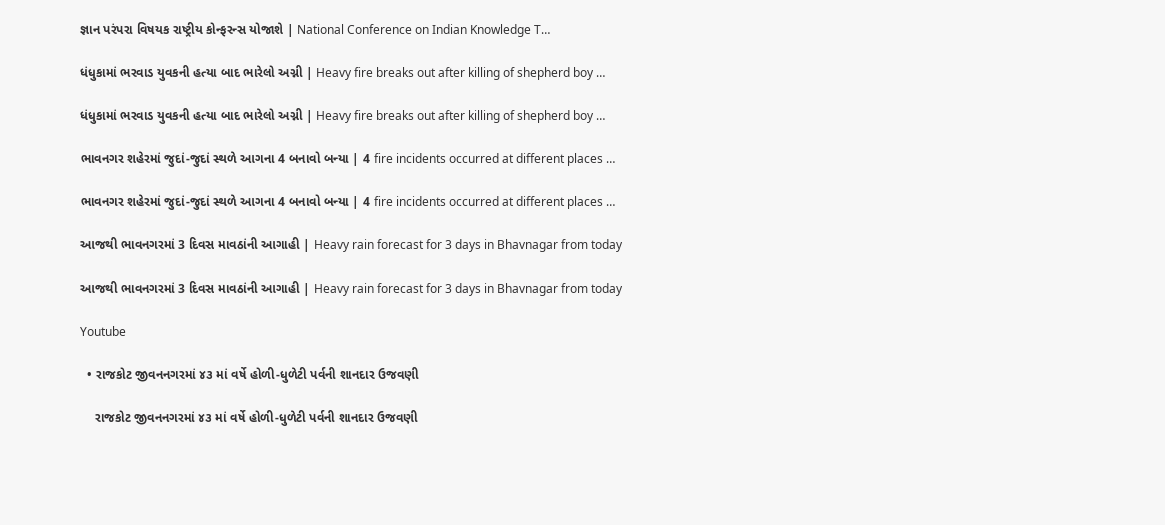જ્ઞાન પરંપરા વિષયક રાષ્ટ્રીય કોન્ફરન્સ યોજાશે | National Conference on Indian Knowledge T…

ધંધુકામાં ભરવાડ યુવકની હત્યા બાદ ભારેલો અગ્ની | Heavy fire breaks out after killing of shepherd boy …

ધંધુકામાં ભરવાડ યુવકની હત્યા બાદ ભારેલો અગ્ની | Heavy fire breaks out after killing of shepherd boy …

ભાવનગર શહેરમાં જુદાં-જુદાં સ્થળે આગના 4 બનાવો બન્યા | 4 fire incidents occurred at different places …

ભાવનગર શહેરમાં જુદાં-જુદાં સ્થળે આગના 4 બનાવો બન્યા | 4 fire incidents occurred at different places …

આજથી ભાવનગરમાં 3 દિવસ માવઠાંની આગાહી | Heavy rain forecast for 3 days in Bhavnagar from today

આજથી ભાવનગરમાં 3 દિવસ માવઠાંની આગાહી | Heavy rain forecast for 3 days in Bhavnagar from today

Youtube

  • રાજકોટ જીવનનગરમાં ૪૩ માં વર્ષે હોળી-ધુળેટી પર્વની શાનદાર ઉજવણી

    રાજકોટ જીવનનગરમાં ૪૩ માં વર્ષે હોળી-ધુળેટી પર્વની શાનદાર ઉજવણી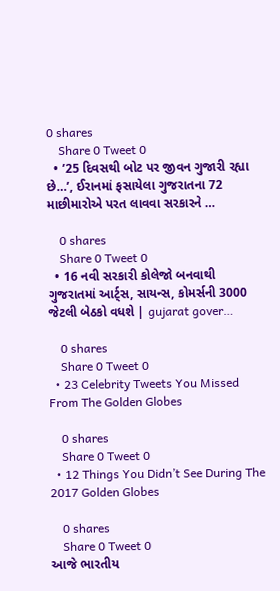0 shares
    Share 0 Tweet 0
  • ’25 દિવસથી બોટ પર જીવન ગુજારી રહ્યા છે…’, ઈરાનમાં ફસાયેલા ગુજરાતના 72 માછીમારોએ પરત લાવવા સરકારને …

    0 shares
    Share 0 Tweet 0
  • 16 નવી સરકારી કોલેજો બનવાથી ગુજરાતમાં આર્ટ્સ, સાયન્સ, કોમર્સની 3000 જેટલી બેઠકો વધશે | gujarat gover…

    0 shares
    Share 0 Tweet 0
  • 23 Celebrity Tweets You Missed From The Golden Globes

    0 shares
    Share 0 Tweet 0
  • 12 Things You Didn’t See During The 2017 Golden Globes

    0 shares
    Share 0 Tweet 0
આજે ભારતીય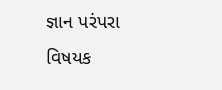જ્ઞાન પરંપરા વિષયક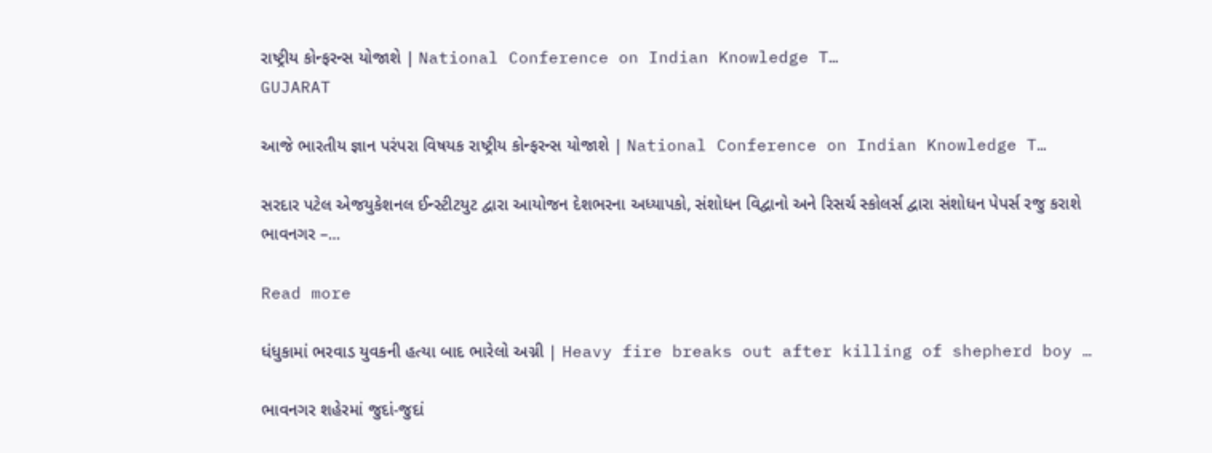રાષ્ટ્રીય કોન્ફરન્સ યોજાશે | National Conference on Indian Knowledge T…
GUJARAT

આજે ભારતીય જ્ઞાન પરંપરા વિષયક રાષ્ટ્રીય કોન્ફરન્સ યોજાશે | National Conference on Indian Knowledge T…

સરદાર પટેલ એજયુકેશનલ ઈન્સ્ટીટયુટ દ્વારા આયોજન દેશભરના અધ્યાપકો, સંશોધન વિદ્વાનો અને રિસર્ચ સ્કોલર્સ દ્વારા સંશોધન પેપર્સ રજુ કરાશે ભાવનગર –...

Read more

ધંધુકામાં ભરવાડ યુવકની હત્યા બાદ ભારેલો અગ્ની | Heavy fire breaks out after killing of shepherd boy …

ભાવનગર શહેરમાં જુદાં-જુદાં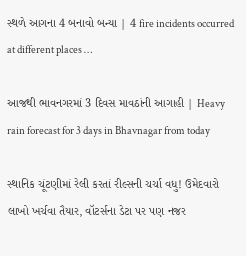સ્થળે આગના 4 બનાવો બન્યા | 4 fire incidents occurred at different places …

આજથી ભાવનગરમાં 3 દિવસ માવઠાંની આગાહી | Heavy rain forecast for 3 days in Bhavnagar from today

સ્થાનિક ચૂંટણીમાં રેલી કરતાં રીલ્સની ચર્ચા વધુ! ઉમેદવારો લાખો ખર્ચવા તૈયાર, વૉટર્સના ડેટા પર પણ નજર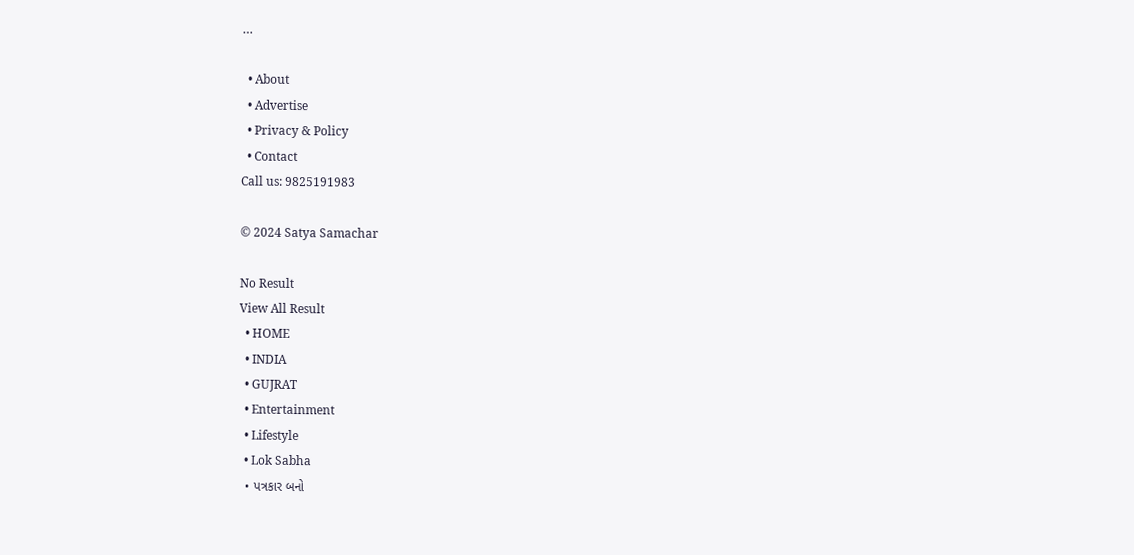…

  • About
  • Advertise
  • Privacy & Policy
  • Contact
Call us: 9825191983

© 2024 Satya Samachar

No Result
View All Result
  • HOME
  • INDIA
  • GUJRAT
  • Entertainment
  • Lifestyle
  • Lok Sabha
  • પત્રકાર બનો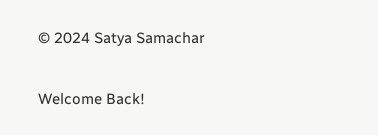© 2024 Satya Samachar

Welcome Back!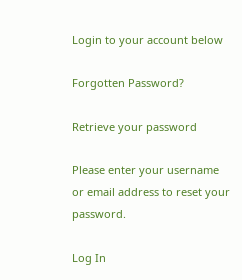Login to your account below

Forgotten Password?

Retrieve your password

Please enter your username or email address to reset your password.

Log In